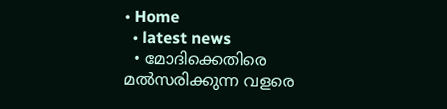• Home
  • latest news
  • മോദിക്കെതിരെ മല്‍സരിക്കുന്ന വളരെ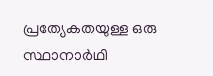പ്രത്യേകതയുള്ള ഒരു സ്ഥാനാര്‍ഥി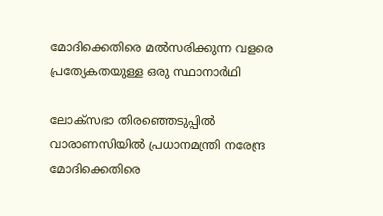മോദിക്കെതിരെ മല്‍സരിക്കുന്ന വളരെ പ്രത്യേകതയുള്ള ഒരു സ്ഥാനാര്‍ഥി

ലോക്‌സഭാ തിരഞ്ഞെടുപ്പിൽ വാരാണസിയിൽ പ്രധാനമന്ത്രി നരേന്ദ്ര മോദിക്കെതിരെ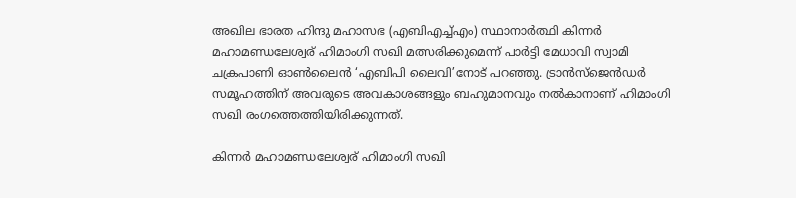അഖില ഭാരത ഹിന്ദു മഹാസഭ (എബിഎച്ച്എം) സ്ഥാനാർത്ഥി കിന്നർ മഹാമണ്ഡലേശ്വര് ഹിമാംഗി സഖി മത്സരിക്കുമെന്ന് പാർട്ടി മേധാവി സ്വാമി ചക്രപാണി ഓൺലൈൻ ‘എബിപി ലൈവി’നോട് പറഞ്ഞു. ട്രാൻസ്‌ജെൻഡർ സമൂഹത്തിന് അവരുടെ അവകാശങ്ങളും ബഹുമാനവും നൽകാനാണ് ഹിമാംഗി സഖി രംഗത്തെത്തിയിരിക്കുന്നത്.

കിന്നർ മഹാമണ്ഡലേശ്വര് ഹിമാംഗി സഖി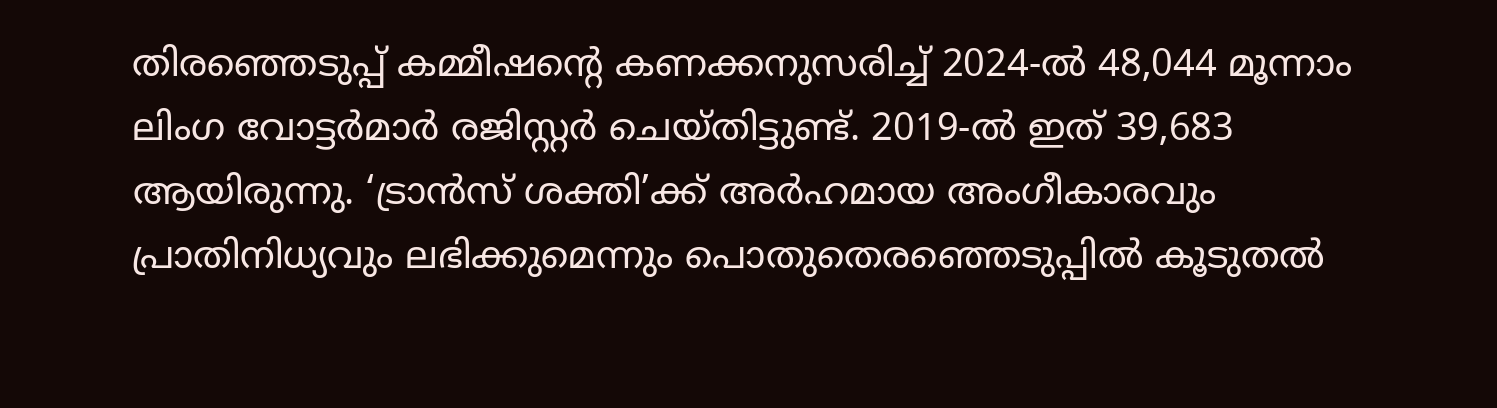തിരഞ്ഞെടുപ്പ് കമ്മീഷൻ്റെ കണക്കനുസരിച്ച് 2024-ൽ 48,044 മൂന്നാം ലിംഗ വോട്ടർമാർ രജിസ്റ്റർ ചെയ്തിട്ടുണ്ട്. 2019-ൽ ഇത് 39,683 ആയിരുന്നു. ‘ട്രാൻസ് ശക്തി’ക്ക് അർഹമായ അംഗീകാരവും പ്രാതിനിധ്യവും ലഭിക്കുമെന്നും പൊതുതെരഞ്ഞെടുപ്പിൽ കൂടുതൽ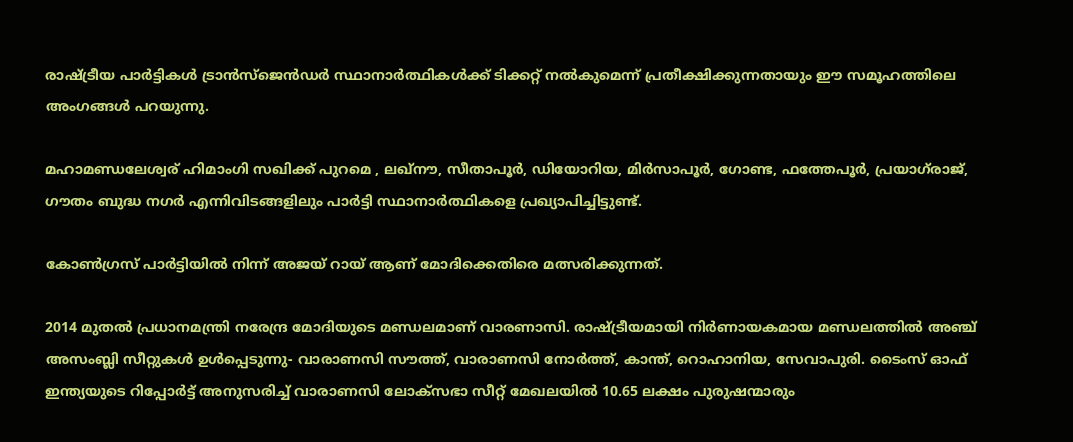രാഷ്ട്രീയ പാർട്ടികൾ ട്രാൻസ്‌ജെൻഡർ സ്ഥാനാർത്ഥികൾക്ക് ടിക്കറ്റ് നൽകുമെന്ന് പ്രതീക്ഷിക്കുന്നതായും ഈ സമൂഹത്തിലെ അംഗങ്ങൾ പറയുന്നു.

മഹാമണ്ഡലേശ്വര് ഹിമാംഗി സഖിക്ക് പുറമെ , ലഖ്‌നൗ, സീതാപൂർ, ഡിയോറിയ, മിർസാപൂർ, ഗോണ്ട, ഫത്തേപൂർ, പ്രയാഗ്‌രാജ്, ഗൗതം ബുദ്ധ നഗർ എന്നിവിടങ്ങളിലും പാർട്ടി സ്ഥാനാർത്ഥികളെ പ്രഖ്യാപിച്ചിട്ടുണ്ട്.

കോൺഗ്രസ് പാർട്ടിയിൽ നിന്ന് അജയ് റായ് ആണ് മോദിക്കെതിരെ മത്സരിക്കുന്നത്.

2014 മുതൽ പ്രധാനമന്ത്രി നരേന്ദ്ര മോദിയുടെ മണ്ഡലമാണ് വാരണാസി. രാഷ്ട്രീയമായി നിർണായകമായ മണ്ഡലത്തിൽ അഞ്ച് അസംബ്ലി സീറ്റുകൾ ഉൾപ്പെടുന്നു- വാരാണസി സൗത്ത്, വാരാണസി നോർത്ത്, കാന്ത്, റൊഹാനിയ, സേവാപുരി. ടൈംസ് ഓഫ് ഇന്ത്യയുടെ റിപ്പോർട്ട് അനുസരിച്ച് വാരാണസി ലോക്‌സഭാ സീറ്റ് മേഖലയിൽ 10.65 ലക്ഷം പുരുഷന്മാരും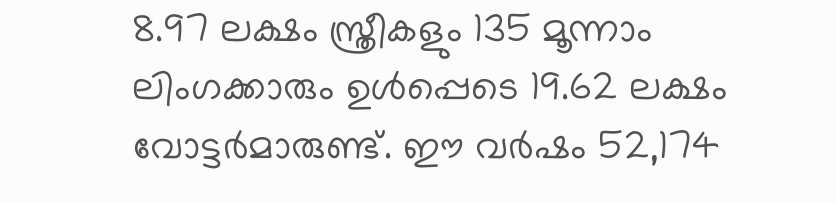8.97 ലക്ഷം സ്ത്രീകളും 135 മൂന്നാം ലിംഗക്കാരും ഉൾപ്പെടെ 19.62 ലക്ഷം വോട്ടർമാരുണ്ട്. ഈ വർഷം 52,174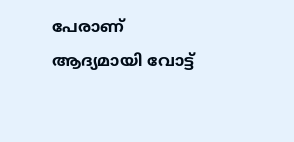പേരാണ് ആദ്യമായി വോട്ട്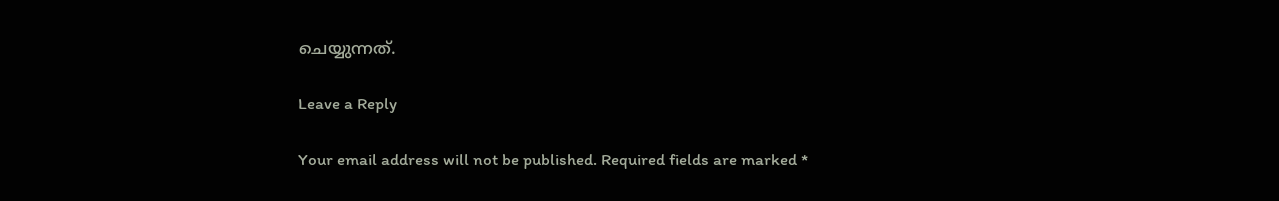ചെയ്യുന്നത്.

Leave a Reply

Your email address will not be published. Required fields are marked *